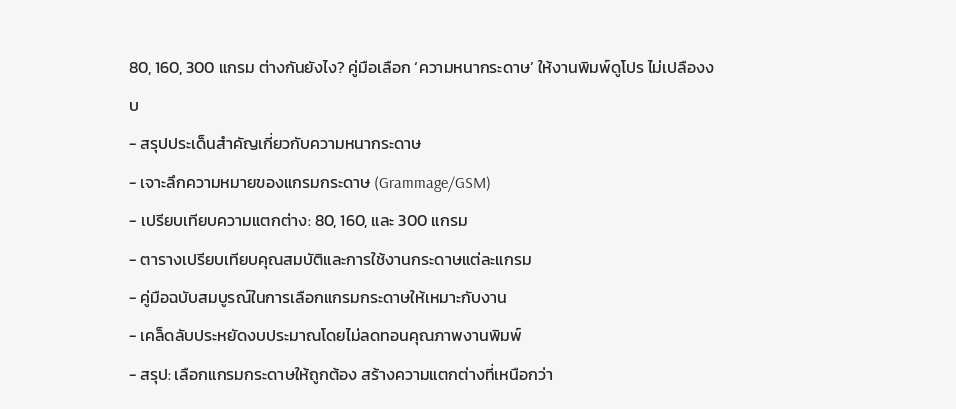80, 160, 300 แกรม ต่างกันยังไง? คู่มือเลือก ‘ความหนากระดาษ’ ให้งานพิมพ์ดูโปร ไม่เปลืองงบ
- สรุปประเด็นสำคัญเกี่ยวกับความหนากระดาษ
- เจาะลึกความหมายของแกรมกระดาษ (Grammage/GSM)
- เปรียบเทียบความแตกต่าง: 80, 160, และ 300 แกรม
- ตารางเปรียบเทียบคุณสมบัติและการใช้งานกระดาษแต่ละแกรม
- คู่มือฉบับสมบูรณ์ในการเลือกแกรมกระดาษให้เหมาะกับงาน
- เคล็ดลับประหยัดงบประมาณโดยไม่ลดทอนคุณภาพงานพิมพ์
- สรุป: เลือกแกรมกระดาษให้ถูกต้อง สร้างความแตกต่างที่เหนือกว่า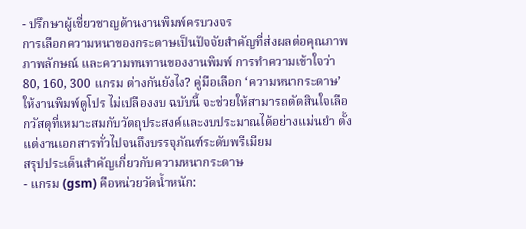- ปรึกษาผู้เชี่ยวชาญด้านงานพิมพ์ครบวงจร
การเลือกความหนาของกระดาษเป็นปัจจัยสำคัญที่ส่งผลต่อคุณภาพ ภาพลักษณ์ และความทนทานของงานพิมพ์ การทำความเข้าใจว่า 80, 160, 300 แกรม ต่างกันยังไง? คู่มือเลือก ‘ความหนากระดาษ’ ให้งานพิมพ์ดูโปร ไม่เปลืองงบ ฉบับนี้ จะช่วยให้สามารถตัดสินใจเลือกวัสดุที่เหมาะสมกับวัตถุประสงค์และงบประมาณได้อย่างแม่นยำ ตั้งแต่งานเอกสารทั่วไปจนถึงบรรจุภัณฑ์ระดับพรีเมียม
สรุปประเด็นสำคัญเกี่ยวกับความหนากระดาษ
- แกรม (gsm) คือหน่วยวัดน้ำหนัก: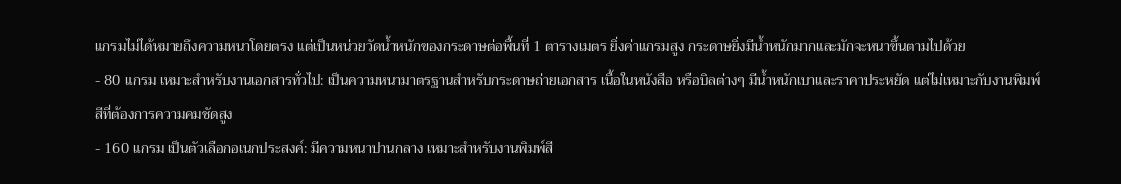แกรมไม่ได้หมายถึงความหนาโดยตรง แต่เป็นหน่วยวัดน้ำหนักของกระดาษต่อพื้นที่ 1 ตารางเมตร ยิ่งค่าแกรมสูง กระดาษยิ่งมีน้ำหนักมากและมักจะหนาขึ้นตามไปด้วย
- 80 แกรม เหมาะสำหรับงานเอกสารทั่วไป: เป็นความหนามาตรฐานสำหรับกระดาษถ่ายเอกสาร เนื้อในหนังสือ หรือบิลต่างๆ มีน้ำหนักเบาและราคาประหยัด แต่ไม่เหมาะกับงานพิมพ์สีที่ต้องการความคมชัดสูง
- 160 แกรม เป็นตัวเลือกอเนกประสงค์: มีความหนาปานกลาง เหมาะสำหรับงานพิมพ์สี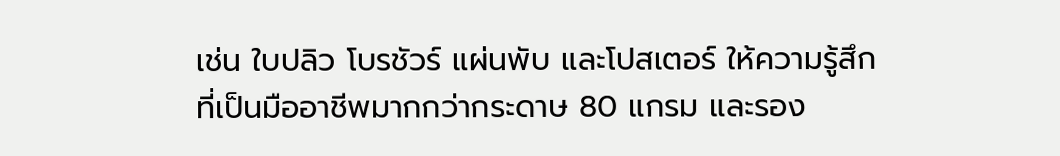เช่น ใบปลิว โบรชัวร์ แผ่นพับ และโปสเตอร์ ให้ความรู้สึกที่เป็นมืออาชีพมากกว่ากระดาษ 80 แกรม และรอง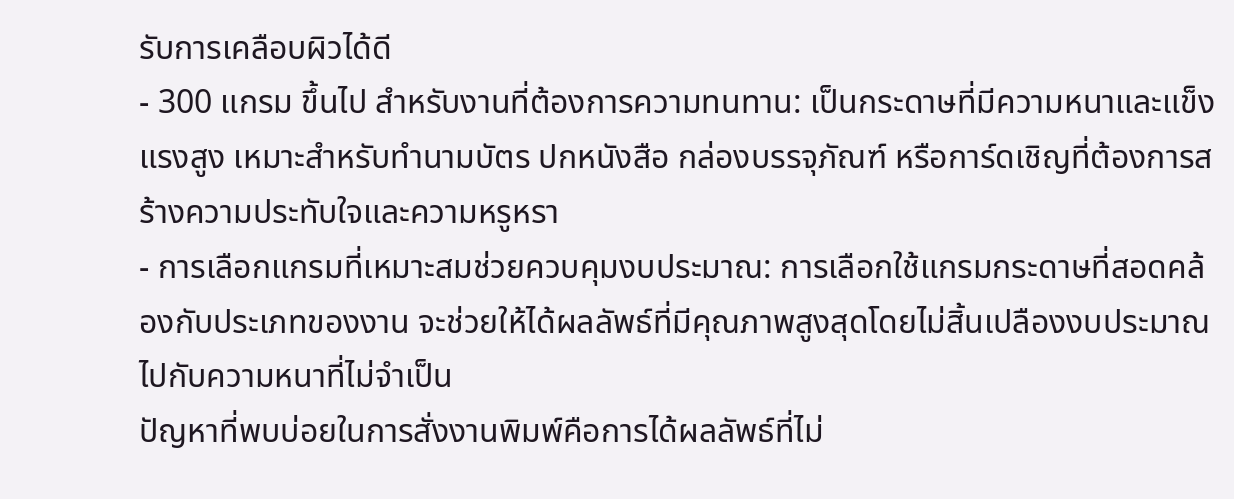รับการเคลือบผิวได้ดี
- 300 แกรม ขึ้นไป สำหรับงานที่ต้องการความทนทาน: เป็นกระดาษที่มีความหนาและแข็งแรงสูง เหมาะสำหรับทำนามบัตร ปกหนังสือ กล่องบรรจุภัณฑ์ หรือการ์ดเชิญที่ต้องการสร้างความประทับใจและความหรูหรา
- การเลือกแกรมที่เหมาะสมช่วยควบคุมงบประมาณ: การเลือกใช้แกรมกระดาษที่สอดคล้องกับประเภทของงาน จะช่วยให้ได้ผลลัพธ์ที่มีคุณภาพสูงสุดโดยไม่สิ้นเปลืองงบประมาณไปกับความหนาที่ไม่จำเป็น
ปัญหาที่พบบ่อยในการสั่งงานพิมพ์คือการได้ผลลัพธ์ที่ไม่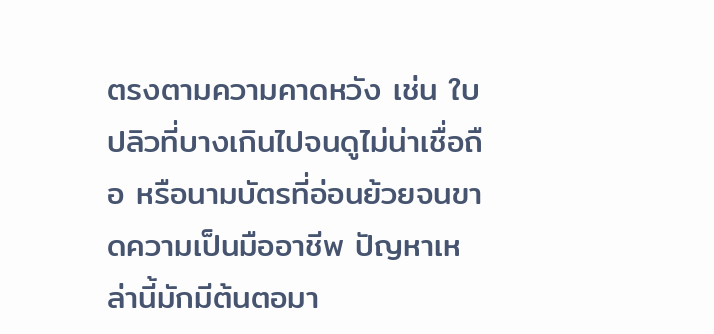ตรงตามความคาดหวัง เช่น ใบปลิวที่บางเกินไปจนดูไม่น่าเชื่อถือ หรือนามบัตรที่อ่อนย้วยจนขาดความเป็นมืออาชีพ ปัญหาเหล่านี้มักมีต้นตอมา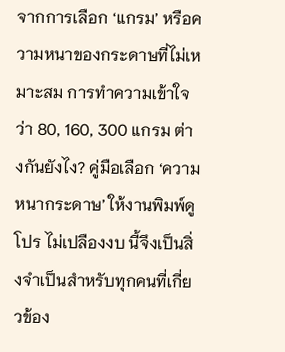จากการเลือก ‘แกรม’ หรือความหนาของกระดาษที่ไม่เหมาะสม การทำความเข้าใจว่า 80, 160, 300 แกรม ต่างกันยังไง? คู่มือเลือก ‘ความหนากระดาษ’ ให้งานพิมพ์ดูโปร ไม่เปลืองงบ นี้จึงเป็นสิ่งจำเป็นสำหรับทุกคนที่เกี่ยวข้อง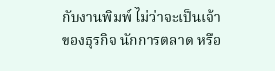กับงานพิมพ์ ไม่ว่าจะเป็นเจ้าของธุรกิจ นักการตลาด หรือ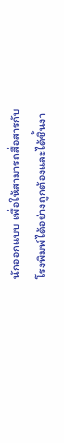นักออกแบบ เพื่อให้สามารถสื่อสารกับโรงพิมพ์ได้อย่างถูกต้องและได้ชิ้นงา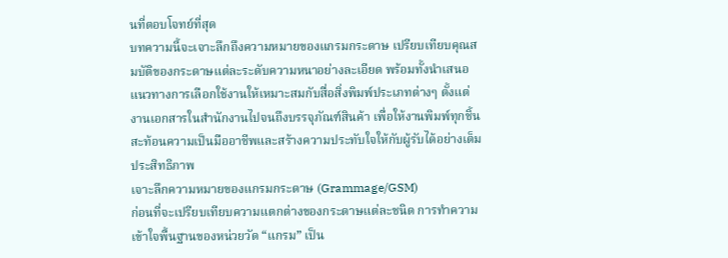นที่ตอบโจทย์ที่สุด
บทความนี้จะเจาะลึกถึงความหมายของแกรมกระดาษ เปรียบเทียบคุณสมบัติของกระดาษแต่ละระดับความหนาอย่างละเอียด พร้อมทั้งนำเสนอแนวทางการเลือกใช้งานให้เหมาะสมกับสื่อสิ่งพิมพ์ประเภทต่างๆ ตั้งแต่งานเอกสารในสำนักงานไปจนถึงบรรจุภัณฑ์สินค้า เพื่อให้งานพิมพ์ทุกชิ้นสะท้อนความเป็นมืออาชีพและสร้างความประทับใจให้กับผู้รับได้อย่างเต็มประสิทธิภาพ
เจาะลึกความหมายของแกรมกระดาษ (Grammage/GSM)
ก่อนที่จะเปรียบเทียบความแตกต่างของกระดาษแต่ละชนิด การทำความเข้าใจพื้นฐานของหน่วยวัด “แกรม” เป็น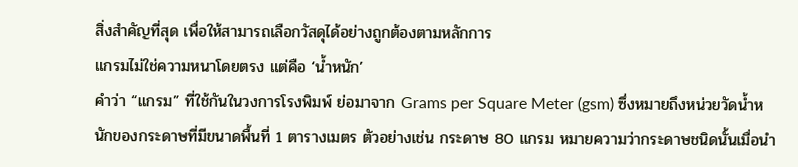สิ่งสำคัญที่สุด เพื่อให้สามารถเลือกวัสดุได้อย่างถูกต้องตามหลักการ
แกรมไม่ใช่ความหนาโดยตรง แต่คือ ‘น้ำหนัก’
คำว่า “แกรม” ที่ใช้กันในวงการโรงพิมพ์ ย่อมาจาก Grams per Square Meter (gsm) ซึ่งหมายถึงหน่วยวัดน้ำหนักของกระดาษที่มีขนาดพื้นที่ 1 ตารางเมตร ตัวอย่างเช่น กระดาษ 80 แกรม หมายความว่ากระดาษชนิดนั้นเมื่อนำ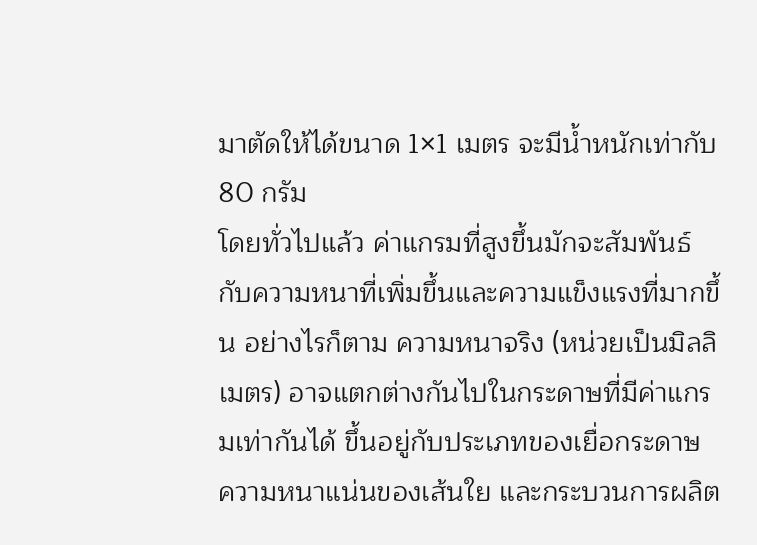มาตัดให้ได้ขนาด 1×1 เมตร จะมีน้ำหนักเท่ากับ 80 กรัม
โดยทั่วไปแล้ว ค่าแกรมที่สูงขึ้นมักจะสัมพันธ์กับความหนาที่เพิ่มขึ้นและความแข็งแรงที่มากขึ้น อย่างไรก็ตาม ความหนาจริง (หน่วยเป็นมิลลิเมตร) อาจแตกต่างกันไปในกระดาษที่มีค่าแกรมเท่ากันได้ ขึ้นอยู่กับประเภทของเยื่อกระดาษ ความหนาแน่นของเส้นใย และกระบวนการผลิต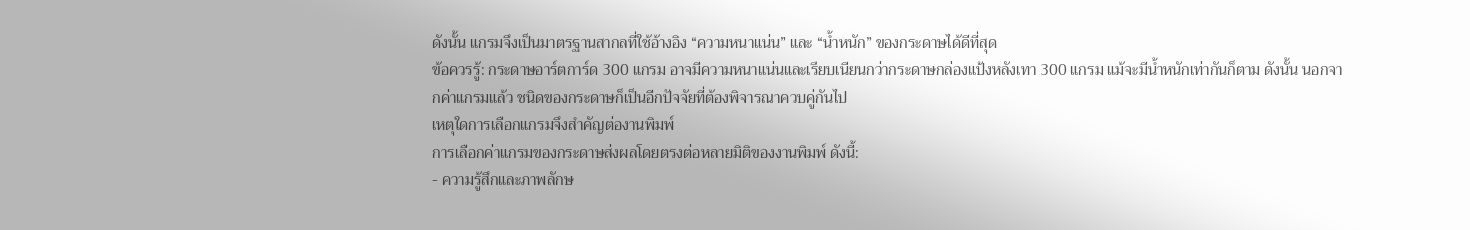ดังนั้น แกรมจึงเป็นมาตรฐานสากลที่ใช้อ้างอิง “ความหนาแน่น” และ “น้ำหนัก” ของกระดาษได้ดีที่สุด
ข้อควรรู้: กระดาษอาร์ตการ์ด 300 แกรม อาจมีความหนาแน่นและเรียบเนียนกว่ากระดาษกล่องแป้งหลังเทา 300 แกรม แม้จะมีน้ำหนักเท่ากันก็ตาม ดังนั้น นอกจากค่าแกรมแล้ว ชนิดของกระดาษก็เป็นอีกปัจจัยที่ต้องพิจารณาควบคู่กันไป
เหตุใดการเลือกแกรมจึงสำคัญต่องานพิมพ์
การเลือกค่าแกรมของกระดาษส่งผลโดยตรงต่อหลายมิติของงานพิมพ์ ดังนี้:
- ความรู้สึกและภาพลักษ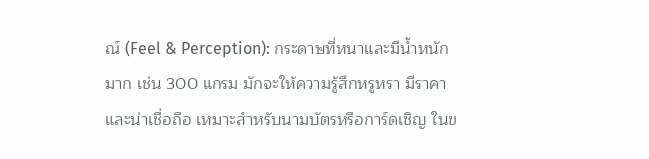ณ์ (Feel & Perception): กระดาษที่หนาและมีน้ำหนักมาก เช่น 300 แกรม มักจะให้ความรู้สึกหรูหรา มีราคา และน่าเชื่อถือ เหมาะสำหรับนามบัตรหรือการ์ดเชิญ ในข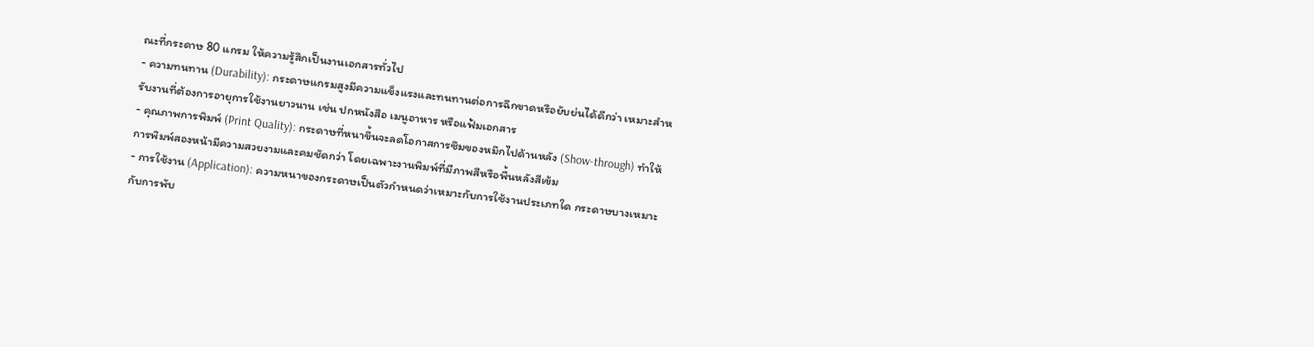ณะที่กระดาษ 80 แกรม ให้ความรู้สึกเป็นงานเอกสารทั่วไป
- ความทนทาน (Durability): กระดาษแกรมสูงมีความแข็งแรงและทนทานต่อการฉีกขาดหรือยับย่นได้ดีกว่า เหมาะสำหรับงานที่ต้องการอายุการใช้งานยาวนาน เช่น ปกหนังสือ เมนูอาหาร หรือแฟ้มเอกสาร
- คุณภาพการพิมพ์ (Print Quality): กระดาษที่หนาขึ้นจะลดโอกาสการซึมของหมึกไปด้านหลัง (Show-through) ทำให้การพิมพ์สองหน้ามีความสวยงามและคมชัดกว่า โดยเฉพาะงานพิมพ์ที่มีภาพสีหรือพื้นหลังสีเข้ม
- การใช้งาน (Application): ความหนาของกระดาษเป็นตัวกำหนดว่าเหมาะกับการใช้งานประเภทใด กระดาษบางเหมาะกับการพับ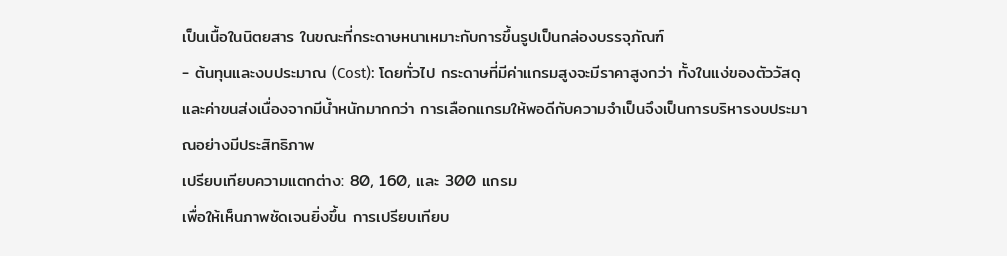เป็นเนื้อในนิตยสาร ในขณะที่กระดาษหนาเหมาะกับการขึ้นรูปเป็นกล่องบรรจุภัณฑ์
- ต้นทุนและงบประมาณ (Cost): โดยทั่วไป กระดาษที่มีค่าแกรมสูงจะมีราคาสูงกว่า ทั้งในแง่ของตัววัสดุและค่าขนส่งเนื่องจากมีน้ำหนักมากกว่า การเลือกแกรมให้พอดีกับความจำเป็นจึงเป็นการบริหารงบประมาณอย่างมีประสิทธิภาพ
เปรียบเทียบความแตกต่าง: 80, 160, และ 300 แกรม
เพื่อให้เห็นภาพชัดเจนยิ่งขึ้น การเปรียบเทียบ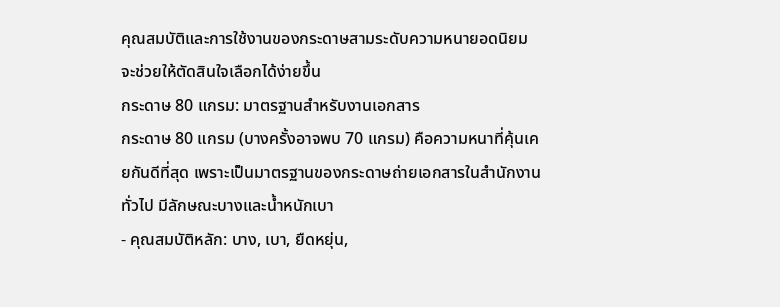คุณสมบัติและการใช้งานของกระดาษสามระดับความหนายอดนิยม จะช่วยให้ตัดสินใจเลือกได้ง่ายขึ้น
กระดาษ 80 แกรม: มาตรฐานสำหรับงานเอกสาร
กระดาษ 80 แกรม (บางครั้งอาจพบ 70 แกรม) คือความหนาที่คุ้นเคยกันดีที่สุด เพราะเป็นมาตรฐานของกระดาษถ่ายเอกสารในสำนักงานทั่วไป มีลักษณะบางและน้ำหนักเบา
- คุณสมบัติหลัก: บาง, เบา, ยืดหยุ่น,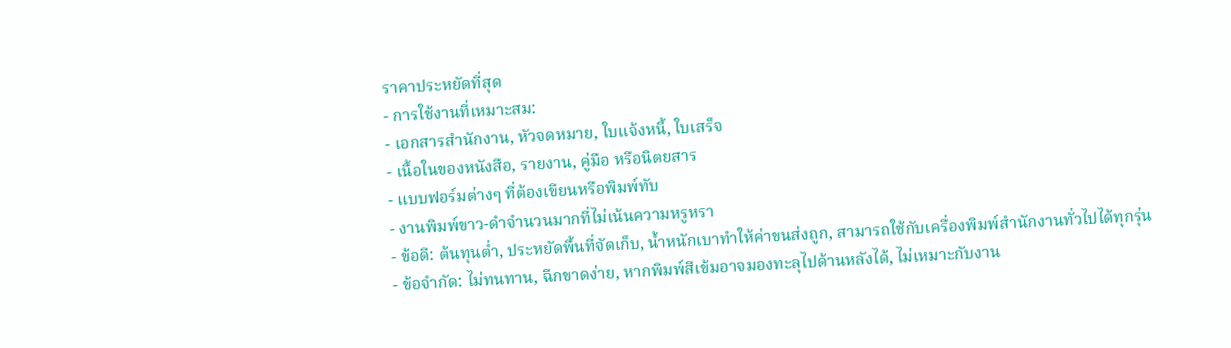ราคาประหยัดที่สุด
- การใช้งานที่เหมาะสม:
- เอกสารสำนักงาน, หัวจดหมาย, ใบแจ้งหนี้, ใบเสร็จ
- เนื้อในของหนังสือ, รายงาน, คู่มือ หรือนิตยสาร
- แบบฟอร์มต่างๆ ที่ต้องเขียนหรือพิมพ์ทับ
- งานพิมพ์ขาว-ดำจำนวนมากที่ไม่เน้นความหรูหรา
- ข้อดี: ต้นทุนต่ำ, ประหยัดพื้นที่จัดเก็บ, น้ำหนักเบาทำให้ค่าขนส่งถูก, สามารถใช้กับเครื่องพิมพ์สำนักงานทั่วไปได้ทุกรุ่น
- ข้อจำกัด: ไม่ทนทาน, ฉีกขาดง่าย, หากพิมพ์สีเข้มอาจมองทะลุไปด้านหลังได้, ไม่เหมาะกับงาน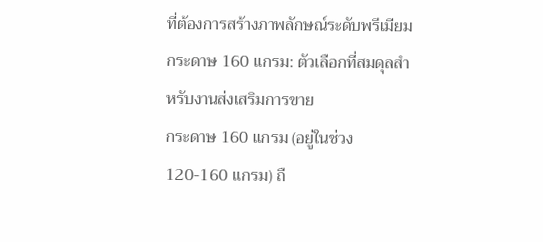ที่ต้องการสร้างภาพลักษณ์ระดับพรีเมียม
กระดาษ 160 แกรม: ตัวเลือกที่สมดุลสำหรับงานส่งเสริมการขาย
กระดาษ 160 แกรม (อยู่ในช่วง 120-160 แกรม) ถื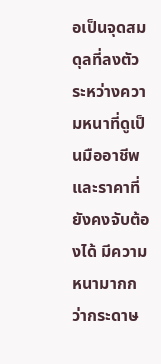อเป็นจุดสมดุลที่ลงตัวระหว่างความหนาที่ดูเป็นมืออาชีพและราคาที่ยังคงจับต้องได้ มีความหนามากกว่ากระดาษ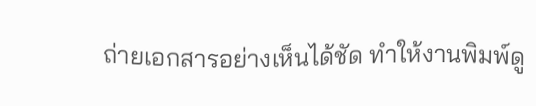ถ่ายเอกสารอย่างเห็นได้ชัด ทำให้งานพิมพ์ดู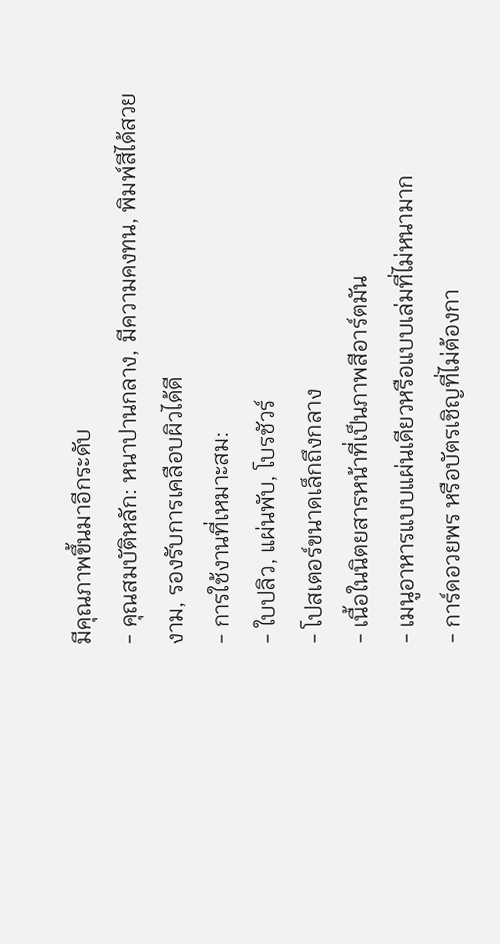มีคุณภาพขึ้นมาอีกระดับ
- คุณสมบัติหลัก: หนาปานกลาง, มีความคงทน, พิมพ์สีได้สวยงาม, รองรับการเคลือบผิวได้ดี
- การใช้งานที่เหมาะสม:
- ใบปลิว, แผ่นพับ, โบรชัวร์
- โปสเตอร์ขนาดเล็กถึงกลาง
- เนื้อในนิตยสารหน้าที่เป็นภาพสีอาร์ตมัน
- เมนูอาหารแบบแผ่นเดียวหรือแบบเล่มที่ไม่หนามาก
- การ์ดอวยพร หรือบัตรเชิญที่ไม่ต้องกา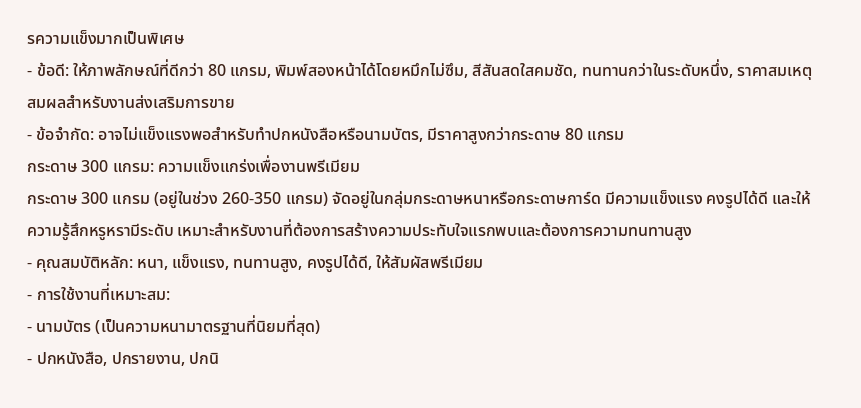รความแข็งมากเป็นพิเศษ
- ข้อดี: ให้ภาพลักษณ์ที่ดีกว่า 80 แกรม, พิมพ์สองหน้าได้โดยหมึกไม่ซึม, สีสันสดใสคมชัด, ทนทานกว่าในระดับหนึ่ง, ราคาสมเหตุสมผลสำหรับงานส่งเสริมการขาย
- ข้อจำกัด: อาจไม่แข็งแรงพอสำหรับทำปกหนังสือหรือนามบัตร, มีราคาสูงกว่ากระดาษ 80 แกรม
กระดาษ 300 แกรม: ความแข็งแกร่งเพื่องานพรีเมียม
กระดาษ 300 แกรม (อยู่ในช่วง 260-350 แกรม) จัดอยู่ในกลุ่มกระดาษหนาหรือกระดาษการ์ด มีความแข็งแรง คงรูปได้ดี และให้ความรู้สึกหรูหรามีระดับ เหมาะสำหรับงานที่ต้องการสร้างความประทับใจแรกพบและต้องการความทนทานสูง
- คุณสมบัติหลัก: หนา, แข็งแรง, ทนทานสูง, คงรูปได้ดี, ให้สัมผัสพรีเมียม
- การใช้งานที่เหมาะสม:
- นามบัตร (เป็นความหนามาตรฐานที่นิยมที่สุด)
- ปกหนังสือ, ปกรายงาน, ปกนิ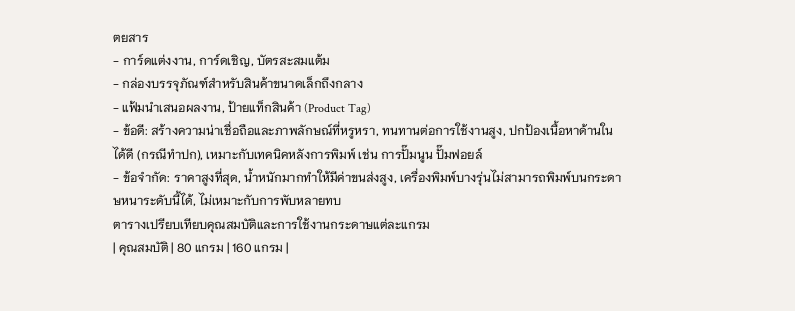ตยสาร
- การ์ดแต่งงาน, การ์ดเชิญ, บัตรสะสมแต้ม
- กล่องบรรจุภัณฑ์สำหรับสินค้าขนาดเล็กถึงกลาง
- แฟ้มนำเสนอผลงาน, ป้ายแท็กสินค้า (Product Tag)
- ข้อดี: สร้างความน่าเชื่อถือและภาพลักษณ์ที่หรูหรา, ทนทานต่อการใช้งานสูง, ปกป้องเนื้อหาด้านในได้ดี (กรณีทำปก), เหมาะกับเทคนิคหลังการพิมพ์ เช่น การปั๊มนูน ปั๊มฟอยล์
- ข้อจำกัด: ราคาสูงที่สุด, น้ำหนักมากทำให้มีค่าขนส่งสูง, เครื่องพิมพ์บางรุ่นไม่สามารถพิมพ์บนกระดาษหนาระดับนี้ได้, ไม่เหมาะกับการพับหลายทบ
ตารางเปรียบเทียบคุณสมบัติและการใช้งานกระดาษแต่ละแกรม
| คุณสมบัติ | 80 แกรม | 160 แกรม |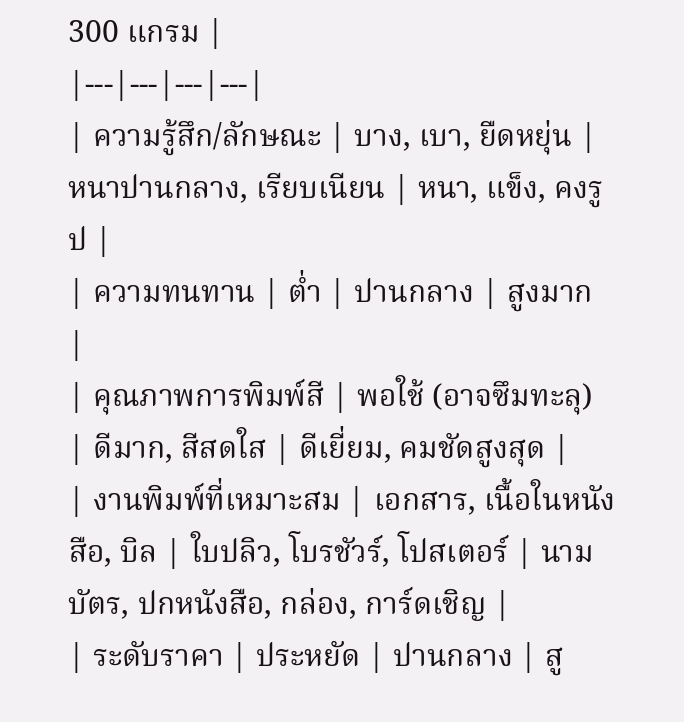300 แกรม |
|---|---|---|---|
| ความรู้สึก/ลักษณะ | บาง, เบา, ยืดหยุ่น | หนาปานกลาง, เรียบเนียน | หนา, แข็ง, คงรูป |
| ความทนทาน | ต่ำ | ปานกลาง | สูงมาก |
| คุณภาพการพิมพ์สี | พอใช้ (อาจซึมทะลุ) | ดีมาก, สีสดใส | ดีเยี่ยม, คมชัดสูงสุด |
| งานพิมพ์ที่เหมาะสม | เอกสาร, เนื้อในหนังสือ, บิล | ใบปลิว, โบรชัวร์, โปสเตอร์ | นามบัตร, ปกหนังสือ, กล่อง, การ์ดเชิญ |
| ระดับราคา | ประหยัด | ปานกลาง | สู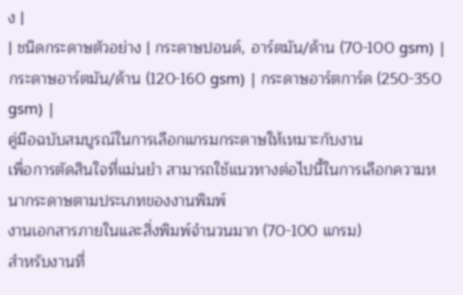ง |
| ชนิดกระดาษตัวอย่าง | กระดาษปอนด์, อาร์ตมัน/ด้าน (70-100 gsm) | กระดาษอาร์ตมัน/ด้าน (120-160 gsm) | กระดาษอาร์ตการ์ด (250-350 gsm) |
คู่มือฉบับสมบูรณ์ในการเลือกแกรมกระดาษให้เหมาะกับงาน
เพื่อการตัดสินใจที่แม่นยำ สามารถใช้แนวทางต่อไปนี้ในการเลือกความหนากระดาษตามประเภทของงานพิมพ์
งานเอกสารภายในและสิ่งพิมพ์จำนวนมาก (70-100 แกรม)
สำหรับงานที่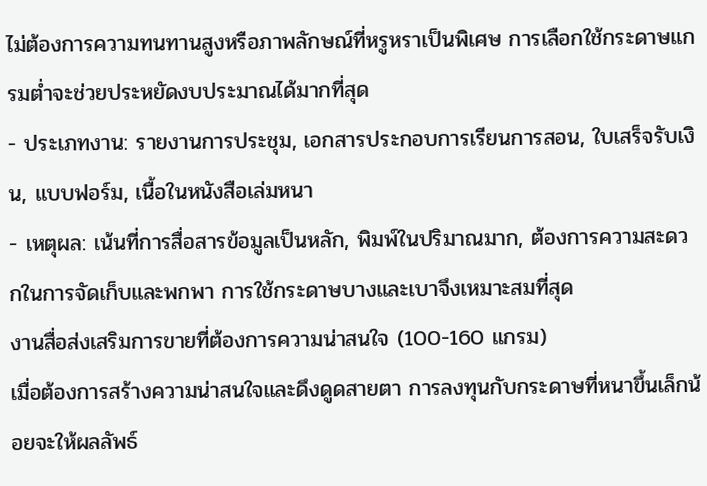ไม่ต้องการความทนทานสูงหรือภาพลักษณ์ที่หรูหราเป็นพิเศษ การเลือกใช้กระดาษแกรมต่ำจะช่วยประหยัดงบประมาณได้มากที่สุด
- ประเภทงาน: รายงานการประชุม, เอกสารประกอบการเรียนการสอน, ใบเสร็จรับเงิน, แบบฟอร์ม, เนื้อในหนังสือเล่มหนา
- เหตุผล: เน้นที่การสื่อสารข้อมูลเป็นหลัก, พิมพ์ในปริมาณมาก, ต้องการความสะดวกในการจัดเก็บและพกพา การใช้กระดาษบางและเบาจึงเหมาะสมที่สุด
งานสื่อส่งเสริมการขายที่ต้องการความน่าสนใจ (100-160 แกรม)
เมื่อต้องการสร้างความน่าสนใจและดึงดูดสายตา การลงทุนกับกระดาษที่หนาขึ้นเล็กน้อยจะให้ผลลัพธ์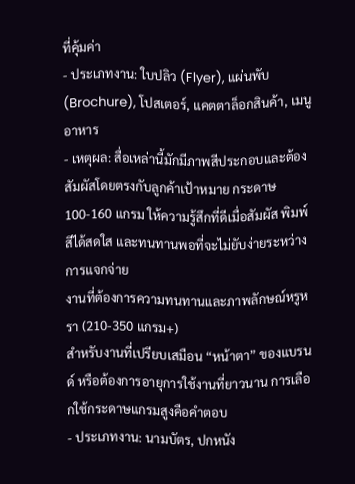ที่คุ้มค่า
- ประเภทงาน: ใบปลิว (Flyer), แผ่นพับ (Brochure), โปสเตอร์, แคตตาล็อกสินค้า, เมนูอาหาร
- เหตุผล: สื่อเหล่านี้มักมีภาพสีประกอบและต้องสัมผัสโดยตรงกับลูกค้าเป้าหมาย กระดาษ 100-160 แกรม ให้ความรู้สึกที่ดีเมื่อสัมผัส พิมพ์สีได้สดใส และทนทานพอที่จะไม่ยับง่ายระหว่างการแจกจ่าย
งานที่ต้องการความทนทานและภาพลักษณ์หรูหรา (210-350 แกรม+)
สำหรับงานที่เปรียบเสมือน “หน้าตา” ของแบรนด์ หรือต้องการอายุการใช้งานที่ยาวนาน การเลือกใช้กระดาษแกรมสูงคือคำตอบ
- ประเภทงาน: นามบัตร, ปกหนัง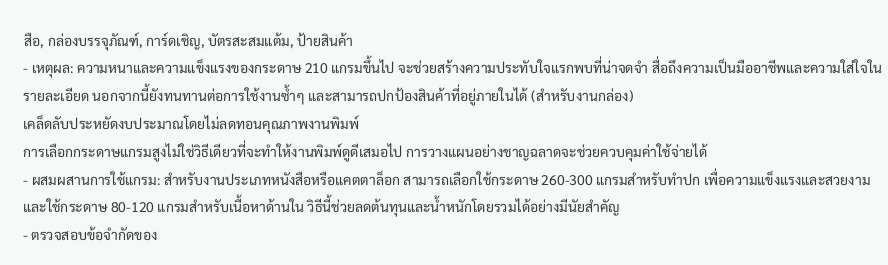สือ, กล่องบรรจุภัณฑ์, การ์ดเชิญ, บัตรสะสมแต้ม, ป้ายสินค้า
- เหตุผล: ความหนาและความแข็งแรงของกระดาษ 210 แกรมขึ้นไป จะช่วยสร้างความประทับใจแรกพบที่น่าจดจำ สื่อถึงความเป็นมืออาชีพและความใส่ใจในรายละเอียด นอกจากนี้ยังทนทานต่อการใช้งานซ้ำๆ และสามารถปกป้องสินค้าที่อยู่ภายในได้ (สำหรับงานกล่อง)
เคล็ดลับประหยัดงบประมาณโดยไม่ลดทอนคุณภาพงานพิมพ์
การเลือกกระดาษแกรมสูงไม่ใช่วิธีเดียวที่จะทำให้งานพิมพ์ดูดีเสมอไป การวางแผนอย่างชาญฉลาดจะช่วยควบคุมค่าใช้จ่ายได้
- ผสมผสานการใช้แกรม: สำหรับงานประเภทหนังสือหรือแคตตาล็อก สามารถเลือกใช้กระดาษ 260-300 แกรมสำหรับทำปก เพื่อความแข็งแรงและสวยงาม และใช้กระดาษ 80-120 แกรมสำหรับเนื้อหาด้านใน วิธีนี้ช่วยลดต้นทุนและน้ำหนักโดยรวมได้อย่างมีนัยสำคัญ
- ตรวจสอบข้อจำกัดของ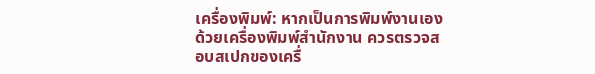เครื่องพิมพ์: หากเป็นการพิมพ์งานเองด้วยเครื่องพิมพ์สำนักงาน ควรตรวจสอบสเปกของเครื่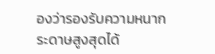องว่ารองรับความหนากระดาษสูงสุดได้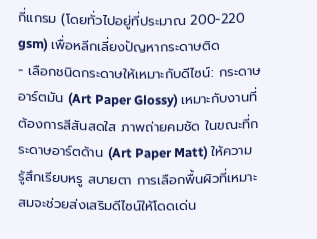กี่แกรม (โดยทั่วไปอยู่ที่ประมาณ 200-220 gsm) เพื่อหลีกเลี่ยงปัญหากระดาษติด
- เลือกชนิดกระดาษให้เหมาะกับดีไซน์: กระดาษอาร์ตมัน (Art Paper Glossy) เหมาะกับงานที่ต้องการสีสันสดใส ภาพถ่ายคมชัด ในขณะที่กระดาษอาร์ตด้าน (Art Paper Matt) ให้ความรู้สึกเรียบหรู สบายตา การเลือกพื้นผิวที่เหมาะสมจะช่วยส่งเสริมดีไซน์ให้โดดเด่น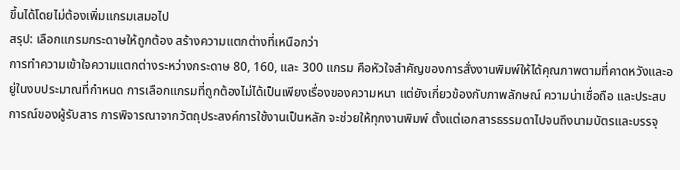ขึ้นได้โดยไม่ต้องเพิ่มแกรมเสมอไป
สรุป: เลือกแกรมกระดาษให้ถูกต้อง สร้างความแตกต่างที่เหนือกว่า
การทำความเข้าใจความแตกต่างระหว่างกระดาษ 80, 160, และ 300 แกรม คือหัวใจสำคัญของการสั่งงานพิมพ์ให้ได้คุณภาพตามที่คาดหวังและอยู่ในงบประมาณที่กำหนด การเลือกแกรมที่ถูกต้องไม่ได้เป็นเพียงเรื่องของความหนา แต่ยังเกี่ยวข้องกับภาพลักษณ์ ความน่าเชื่อถือ และประสบการณ์ของผู้รับสาร การพิจารณาจากวัตถุประสงค์การใช้งานเป็นหลัก จะช่วยให้ทุกงานพิมพ์ ตั้งแต่เอกสารธรรมดาไปจนถึงนามบัตรและบรรจุ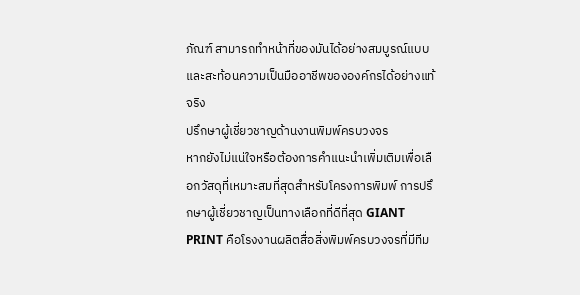ภัณฑ์ สามารถทำหน้าที่ของมันได้อย่างสมบูรณ์แบบและสะท้อนความเป็นมืออาชีพขององค์กรได้อย่างแท้จริง
ปรึกษาผู้เชี่ยวชาญด้านงานพิมพ์ครบวงจร
หากยังไม่แน่ใจหรือต้องการคำแนะนำเพิ่มเติมเพื่อเลือกวัสดุที่เหมาะสมที่สุดสำหรับโครงการพิมพ์ การปรึกษาผู้เชี่ยวชาญเป็นทางเลือกที่ดีที่สุด GIANT PRINT คือโรงงานผลิตสื่อสิ่งพิมพ์ครบวงจรที่มีทีม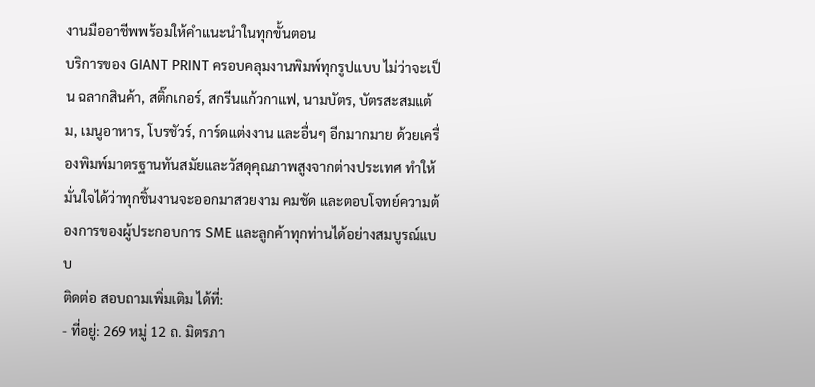งานมืออาชีพพร้อมให้คำแนะนำในทุกขั้นตอน
บริการของ GIANT PRINT ครอบคลุมงานพิมพ์ทุกรูปแบบ ไม่ว่าจะเป็น ฉลากสินค้า, สติ๊กเกอร์, สกรีนแก้วกาแฟ, นามบัตร, บัตรสะสมแต้ม, เมนูอาหาร, โบรชัวร์, การ์ดแต่งงาน และอื่นๆ อีกมากมาย ด้วยเครื่องพิมพ์มาตรฐานทันสมัยและวัสดุคุณภาพสูงจากต่างประเทศ ทำให้มั่นใจได้ว่าทุกชิ้นงานจะออกมาสวยงาม คมชัด และตอบโจทย์ความต้องการของผู้ประกอบการ SME และลูกค้าทุกท่านได้อย่างสมบูรณ์แบบ
ติดต่อ สอบถามเพิ่มเติม ได้ที่:
- ที่อยู่: 269 หมู่ 12 ถ. มิตรภา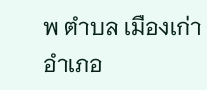พ ตำบล เมืองเก่า อำเภอ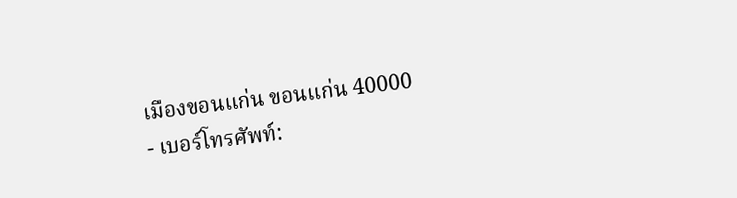เมืองขอนแก่น ขอนแก่น 40000
- เบอร์โทรศัพท์: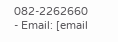082-2262660
- Email: [email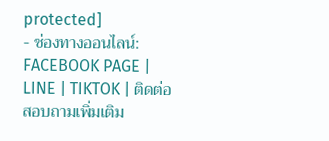protected]
- ช่องทางออนไลน์: FACEBOOK PAGE | LINE | TIKTOK | ติดต่อ สอบถามเพิ่มเติม